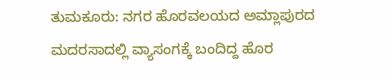ತುಮಕೂರು: ನಗರ ಹೊರವಲಯದ ಅಮ್ಲಾಪುರದ ಮದರಸಾದಲ್ಲಿ ವ್ಯಾಸಂಗಕ್ಕೆ ಬಂದಿದ್ದ ಹೊರ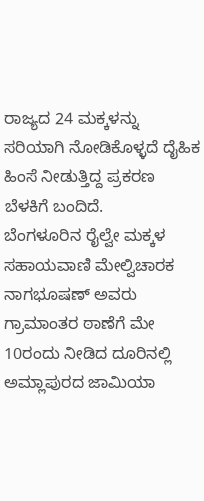ರಾಜ್ಯದ 24 ಮಕ್ಕಳನ್ನು ಸರಿಯಾಗಿ ನೋಡಿಕೊಳ್ಳದೆ ದೈಹಿಕ ಹಿಂಸೆ ನೀಡುತ್ತಿದ್ದ ಪ್ರಕರಣ ಬೆಳಕಿಗೆ ಬಂದಿದೆ.
ಬೆಂಗಳೂರಿನ ರೈಲ್ವೇ ಮಕ್ಕಳ ಸಹಾಯವಾಣಿ ಮೇಲ್ವಿಚಾರಕ ನಾಗಭೂಷಣ್ ಅವರು ಗ್ರಾಮಾಂತರ ಠಾಣೆಗೆ ಮೇ 10ರಂದು ನೀಡಿದ ದೂರಿನಲ್ಲಿ ಅಮ್ಲಾಪುರದ ಜಾಮಿಯಾ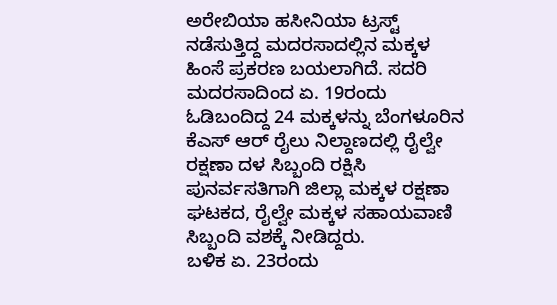ಅರೇಬಿಯಾ ಹಸೀನಿಯಾ ಟ್ರಸ್ಟ್ ನಡೆಸುತ್ತಿದ್ದ ಮದರಸಾದಲ್ಲಿನ ಮಕ್ಕಳ ಹಿಂಸೆ ಪ್ರಕರಣ ಬಯಲಾಗಿದೆ. ಸದರಿ ಮದರಸಾದಿಂದ ಏ. 19ರಂದು ಓಡಿಬಂದಿದ್ದ 24 ಮಕ್ಕಳನ್ನು ಬೆಂಗಳೂರಿನ ಕೆಎಸ್ ಆರ್ ರೈಲು ನಿಲ್ದಾಣದಲ್ಲಿ ರೈಲ್ವೇ ರಕ್ಷಣಾ ದಳ ಸಿಬ್ಬಂದಿ ರಕ್ಷಿಸಿ ಪುನರ್ವಸತಿಗಾಗಿ ಜಿಲ್ಲಾ ಮಕ್ಕಳ ರಕ್ಷಣಾ ಘಟಕದ, ರೈಲ್ವೇ ಮಕ್ಕಳ ಸಹಾಯವಾಣಿ ಸಿಬ್ಬಂದಿ ವಶಕ್ಕೆ ನೀಡಿದ್ದರು.
ಬಳಿಕ ಏ. 23ರಂದು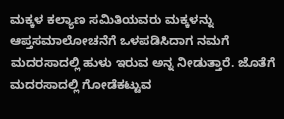ಮಕ್ಕಳ ಕಲ್ಯಾಣ ಸಮಿತಿಯವರು ಮಕ್ಕಳನ್ನು ಆಪ್ತಸಮಾಲೋಚನೆಗೆ ಒಳಪಡಿಸಿದಾಗ ನಮಗೆ ಮದರಸಾದಲ್ಲಿ ಹುಳು ಇರುವ ಅನ್ನ ನೀಡುತ್ತಾರೆ. ಜೊತೆಗೆ ಮದರಸಾದಲ್ಲಿ ಗೋಡೆಕಟ್ಟುವ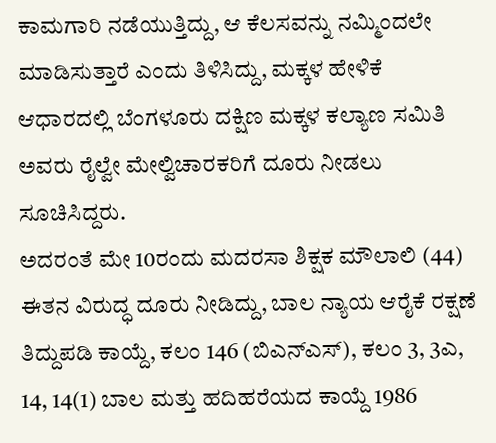ಕಾಮಗಾರಿ ನಡೆಯುತ್ತಿದ್ದು, ಆ ಕೆಲಸವನ್ನು ನಮ್ಮಿಂದಲೇ ಮಾಡಿಸುತ್ತಾರೆ ಎಂದು ತಿಳಿಸಿದ್ದು, ಮಕ್ಕಳ ಹೇಳಿಕೆ ಆಧಾರದಲ್ಲಿ ಬೆಂಗಳೂರು ದಕ್ಷಿಣ ಮಕ್ಕಳ ಕಲ್ಯಾಣ ಸಮಿತಿ ಅವರು ರೈಲ್ವೇ ಮೇಲ್ವಿಚಾರಕರಿಗೆ ದೂರು ನೀಡಲು ಸೂಚಿಸಿದ್ದರು.
ಅದರಂತೆ ಮೇ 10ರಂದು ಮದರಸಾ ಶಿಕ್ಷಕ ಮೌಲಾಲಿ (44) ಈತನ ವಿರುದ್ಧ ದೂರು ನೀಡಿದ್ದು, ಬಾಲ ನ್ಯಾಯ ಆರೈಕೆ ರಕ್ಷಣೆ ತಿದ್ದುಪಡಿ ಕಾಯ್ದೆ, ಕಲಂ 146 (ಬಿಎನ್ಎಸ್), ಕಲಂ 3, 3ಎ, 14, 14(1) ಬಾಲ ಮತ್ತು ಹದಿಹರೆಯದ ಕಾಯ್ದೆ 1986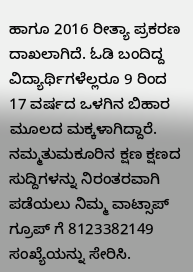ಹಾಗೂ 2016 ರೀತ್ಯಾ ಪ್ರಕರಣ ದಾಖಲಾಗಿದೆ. ಓಡಿ ಬಂದಿದ್ದ ವಿದ್ಯಾರ್ಥಿಗಳೆಲ್ಲರೂ 9 ರಿಂದ 17 ವರ್ಷದ ಒಳಗಿನ ಬಿಹಾರ ಮೂಲದ ಮಕ್ಕಳಾಗಿದ್ದಾರೆ.
ನಮ್ಮತುಮಕೂರಿನ ಕ್ಷಣ ಕ್ಷಣದ ಸುದ್ದಿಗಳನ್ನು ನಿರಂತರವಾಗಿ ಪಡೆಯಲು ನಿಮ್ಮ ವಾಟ್ಸಾಪ್ ಗ್ರೂಪ್ ಗೆ 8123382149 ಸಂಖ್ಯೆಯನ್ನು ಸೇರಿಸಿ.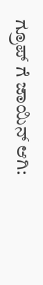ಗ್ರೂಪ್ ಗೆ ಜಾಯಿನ್ ಆಗಿ: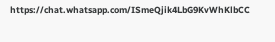https://chat.whatsapp.com/ISmeQjik4LbG9KvWhKlbCC